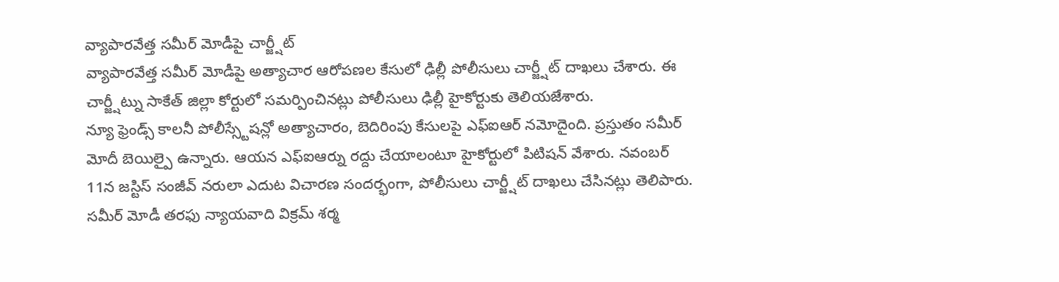వ్యాపారవేత్త సమీర్ మోడీపై చార్జ్షీట్
వ్యాపారవేత్త సమీర్ మోడీపై అత్యాచార ఆరోపణల కేసులో ఢిల్లీ పోలీసులు చార్జ్షీట్ దాఖలు చేశారు. ఈ చార్జ్షీట్ను సాకేత్ జిల్లా కోర్టులో సమర్పించినట్లు పోలీసులు ఢిల్లీ హైకోర్టుకు తెలియజేశారు.
న్యూ ఫ్రెండ్స్ కాలనీ పోలీస్స్టేషన్లో అత్యాచారం, బెదిరింపు కేసులపై ఎఫ్ఐఆర్ నమోదైంది. ప్రస్తుతం సమీర్ మోదీ బెయిల్పై ఉన్నారు. ఆయన ఎఫ్ఐఆర్ను రద్దు చేయాలంటూ హైకోర్టులో పిటిషన్ వేశారు. నవంబర్ 11న జస్టిస్ సంజీవ్ నరులా ఎదుట విచారణ సందర్భంగా, పోలీసులు చార్జ్షీట్ దాఖలు చేసినట్లు తెలిపారు. సమీర్ మోడీ తరఫు న్యాయవాది విక్రమ్ శర్మ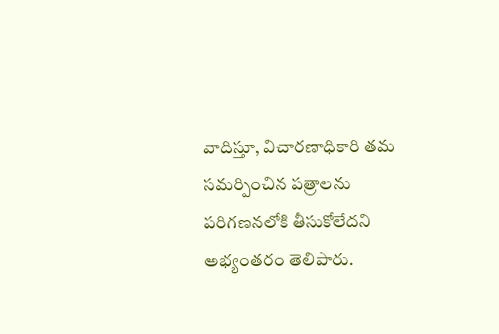వాదిస్తూ, విచారణాధికారి తమ సమర్పించిన పత్రాలను పరిగణనలోకి తీసుకోలేదని అభ్యంతరం తెలిపారు.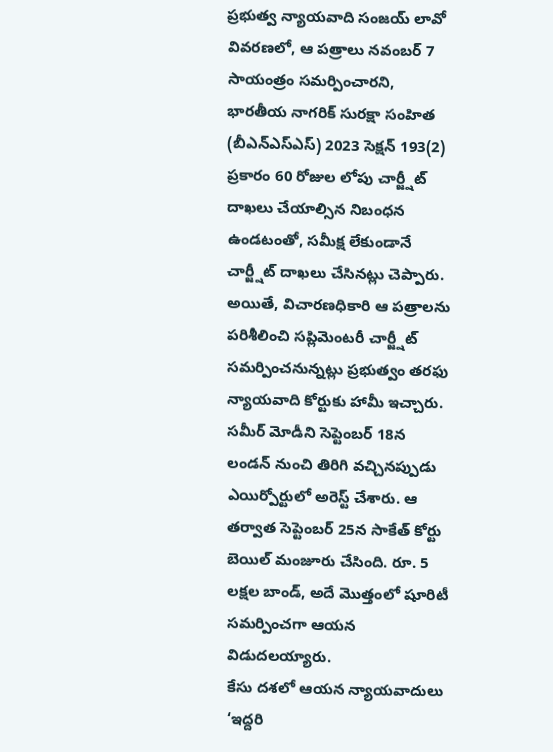ప్రభుత్వ న్యాయవాది సంజయ్ లావో వివరణలో, ఆ పత్రాలు నవంబర్ 7 సాయంత్రం సమర్పించారని, భారతీయ నాగరిక్ సురక్షా సంహిత (బీఎన్ఎస్ఎస్) 2023 సెక్షన్ 193(2) ప్రకారం 60 రోజుల లోపు చార్జ్షీట్ దాఖలు చేయాల్సిన నిబంధన ఉండటంతో, సమీక్ష లేకుండానే చార్జ్షీట్ దాఖలు చేసినట్లు చెప్పారు. అయితే, విచారణధికారి ఆ పత్రాలను పరిశీలించి సప్లిమెంటరీ చార్జ్షీట్ సమర్పించనున్నట్లు ప్రభుత్వం తరఫు న్యాయవాది కోర్టుకు హామీ ఇచ్చారు.
సమీర్ మోడీని సెప్టెంబర్ 18న లండన్ నుంచి తిరిగి వచ్చినప్పుడు ఎయిర్పోర్టులో అరెస్ట్ చేశారు. ఆ తర్వాత సెప్టెంబర్ 25న సాకేత్ కోర్టు బెయిల్ మంజూరు చేసింది. రూ. 5 లక్షల బాండ్, అదే మొత్తంలో షూరిటీ సమర్పించగా ఆయన విడుదలయ్యారు.
కేసు దశలో ఆయన న్యాయవాదులు ‘ఇద్దరి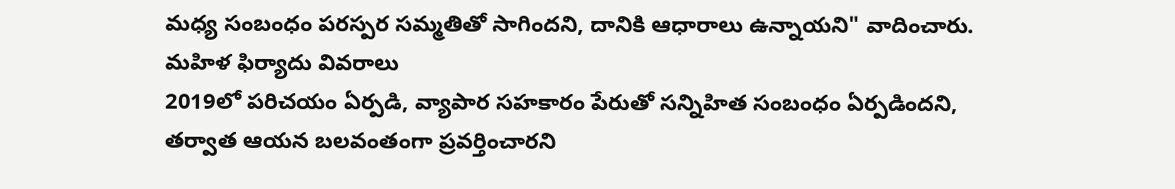మధ్య సంబంధం పరస్పర సమ్మతితో సాగిందని, దానికి ఆధారాలు ఉన్నాయని" వాదించారు.
మహిళ ఫిర్యాదు వివరాలు
2019లో పరిచయం ఏర్పడి, వ్యాపార సహకారం పేరుతో సన్నిహిత సంబంధం ఏర్పడిందని, తర్వాత ఆయన బలవంతంగా ప్రవర్తించారని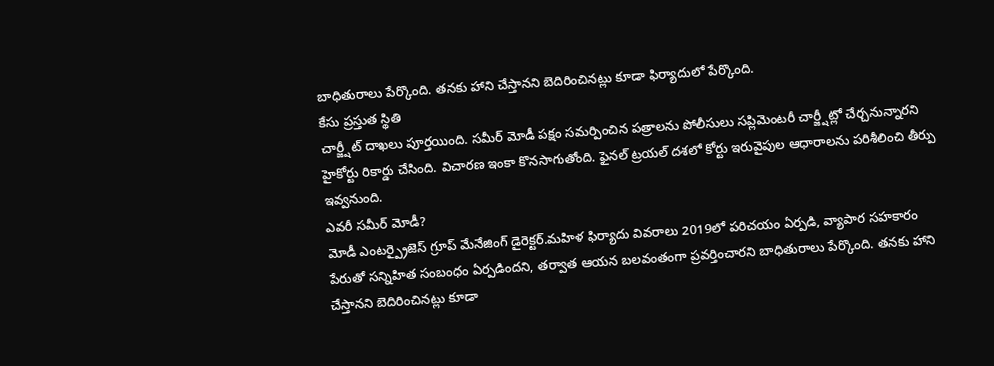బాధితురాలు పేర్కొంది. తనకు హాని చేస్తానని బెదిరించినట్లు కూడా ఫిర్యాదులో పేర్కొంది.
కేసు ప్రస్తుత స్థితి
చార్జ్షీట్ దాఖలు పూర్తయింది. సమీర్ మోడీ పక్షం సమర్పించిన పత్రాలను పోలీసులు సప్లిమెంటరీ చార్జ్షీట్లో చేర్చనున్నారని హైకోర్టు రికార్డు చేసింది. విచారణ ఇంకా కొనసాగుతోంది. ఫైనల్ ట్రయల్ దశలో కోర్టు ఇరువైపుల ఆధారాలను పరిశీలించి తీర్పు ఇవ్వనుంది.
ఎవరీ సమీర్ మోడీ?
మోడీ ఎంటర్ప్రైజెస్ గ్రూప్ మేనేజింగ్ డైరెక్టర్.మహిళ ఫిర్యాదు వివరాలు 2019లో పరిచయం ఏర్పడి, వ్యాపార సహకారం పేరుతో సన్నిహిత సంబంధం ఏర్పడిందని, తర్వాత ఆయన బలవంతంగా ప్రవర్తించారని బాధితురాలు పేర్కొంది. తనకు హాని చేస్తానని బెదిరించినట్లు కూడా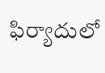ఫిర్యాదులో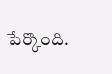పేర్కొంది.